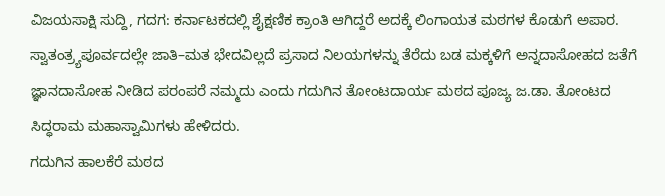ವಿಜಯಸಾಕ್ಷಿ ಸುದ್ದಿ, ಗದಗ: ಕರ್ನಾಟಕದಲ್ಲಿ ಶೈಕ್ಷಣಿಕ ಕ್ರಾಂತಿ ಆಗಿದ್ದರೆ ಅದಕ್ಕೆ ಲಿಂಗಾಯತ ಮಠಗಳ ಕೊಡುಗೆ ಅಪಾರ. ಸ್ವಾತಂತ್ರ್ಯಪೂರ್ವದಲ್ಲೇ ಜಾತಿ–ಮತ ಭೇದವಿಲ್ಲದೆ ಪ್ರಸಾದ ನಿಲಯಗಳನ್ನು ತೆರೆದು ಬಡ ಮಕ್ಕಳಿಗೆ ಅನ್ನದಾಸೋಹದ ಜತೆಗೆ ಜ್ಞಾನದಾಸೋಹ ನೀಡಿದ ಪರಂಪರೆ ನಮ್ಮದು ಎಂದು ಗದುಗಿನ ತೋಂಟದಾರ್ಯ ಮಠದ ಪೂಜ್ಯ ಜ.ಡಾ. ತೋಂಟದ ಸಿದ್ಧರಾಮ ಮಹಾಸ್ವಾಮಿಗಳು ಹೇಳಿದರು.
ಗದುಗಿನ ಹಾಲಕೆರೆ ಮಠದ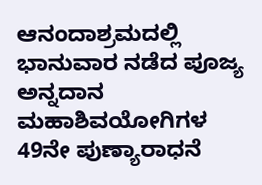ಆನಂದಾಶ್ರಮದಲ್ಲಿ ಭಾನುವಾರ ನಡೆದ ಪೂಜ್ಯ ಅನ್ನದಾನ ಮಹಾಶಿವಯೋಗಿಗಳ 49ನೇ ಪುಣ್ಯಾರಾಧನೆ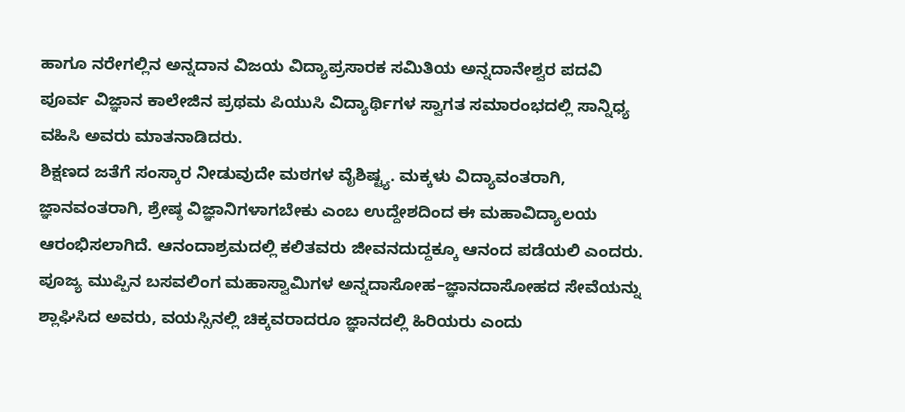ಹಾಗೂ ನರೇಗಲ್ಲಿನ ಅನ್ನದಾನ ವಿಜಯ ವಿದ್ಯಾಪ್ರಸಾರಕ ಸಮಿತಿಯ ಅನ್ನದಾನೇಶ್ವರ ಪದವಿ ಪೂರ್ವ ವಿಜ್ಞಾನ ಕಾಲೇಜಿನ ಪ್ರಥಮ ಪಿಯುಸಿ ವಿದ್ಯಾರ್ಥಿಗಳ ಸ್ವಾಗತ ಸಮಾರಂಭದಲ್ಲಿ ಸಾನ್ನಿಧ್ಯ ವಹಿಸಿ ಅವರು ಮಾತನಾಡಿದರು.
ಶಿಕ್ಷಣದ ಜತೆಗೆ ಸಂಸ್ಕಾರ ನೀಡುವುದೇ ಮಠಗಳ ವೈಶಿಷ್ಟ್ಯ. ಮಕ್ಕಳು ವಿದ್ಯಾವಂತರಾಗಿ, ಜ್ಞಾನವಂತರಾಗಿ, ಶ್ರೇಷ್ಠ ವಿಜ್ಞಾನಿಗಳಾಗಬೇಕು ಎಂಬ ಉದ್ದೇಶದಿಂದ ಈ ಮಹಾವಿದ್ಯಾಲಯ ಆರಂಭಿಸಲಾಗಿದೆ. ಆನಂದಾಶ್ರಮದಲ್ಲಿ ಕಲಿತವರು ಜೀವನದುದ್ದಕ್ಕೂ ಆನಂದ ಪಡೆಯಲಿ ಎಂದರು.
ಪೂಜ್ಯ ಮುಪ್ಪಿನ ಬಸವಲಿಂಗ ಮಹಾಸ್ವಾಮಿಗಳ ಅನ್ನದಾಸೋಹ–ಜ್ಞಾನದಾಸೋಹದ ಸೇವೆಯನ್ನು ಶ್ಲಾಘಿಸಿದ ಅವರು, ವಯಸ್ಸಿನಲ್ಲಿ ಚಿಕ್ಕವರಾದರೂ ಜ್ಞಾನದಲ್ಲಿ ಹಿರಿಯರು ಎಂದು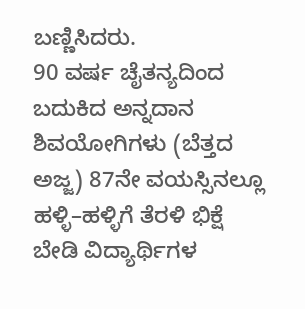ಬಣ್ಣಿಸಿದರು.
90 ವರ್ಷ ಚೈತನ್ಯದಿಂದ ಬದುಕಿದ ಅನ್ನದಾನ ಶಿವಯೋಗಿಗಳು (ಬೆತ್ತದ ಅಜ್ಜ) 87ನೇ ವಯಸ್ಸಿನಲ್ಲೂ ಹಳ್ಳಿ–ಹಳ್ಳಿಗೆ ತೆರಳಿ ಭಿಕ್ಷೆ ಬೇಡಿ ವಿದ್ಯಾರ್ಥಿಗಳ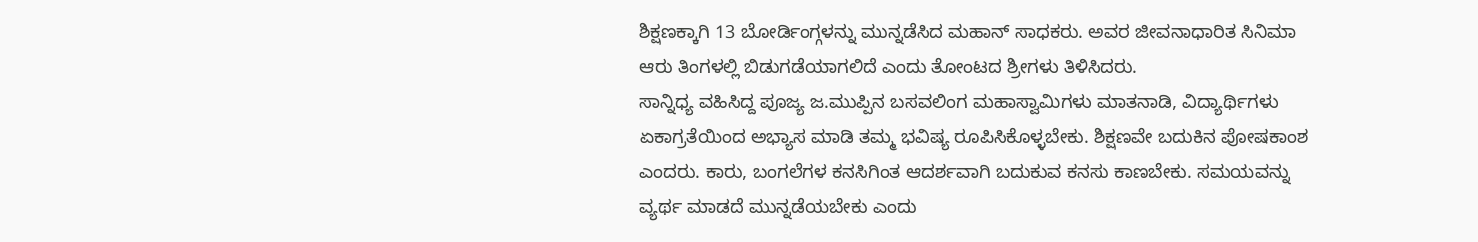ಶಿಕ್ಷಣಕ್ಕಾಗಿ 13 ಬೋರ್ಡಿಂಗ್ಗಳನ್ನು ಮುನ್ನಡೆಸಿದ ಮಹಾನ್ ಸಾಧಕರು. ಅವರ ಜೀವನಾಧಾರಿತ ಸಿನಿಮಾ ಆರು ತಿಂಗಳಲ್ಲಿ ಬಿಡುಗಡೆಯಾಗಲಿದೆ ಎಂದು ತೋಂಟದ ಶ್ರೀಗಳು ತಿಳಿಸಿದರು.
ಸಾನ್ನಿಧ್ಯ ವಹಿಸಿದ್ದ ಪೂಜ್ಯ ಜ.ಮುಪ್ಪಿನ ಬಸವಲಿಂಗ ಮಹಾಸ್ವಾಮಿಗಳು ಮಾತನಾಡಿ, ವಿದ್ಯಾರ್ಥಿಗಳು ಏಕಾಗ್ರತೆಯಿಂದ ಅಭ್ಯಾಸ ಮಾಡಿ ತಮ್ಮ ಭವಿಷ್ಯ ರೂಪಿಸಿಕೊಳ್ಳಬೇಕು. ಶಿಕ್ಷಣವೇ ಬದುಕಿನ ಪೋಷಕಾಂಶ ಎಂದರು. ಕಾರು, ಬಂಗಲೆಗಳ ಕನಸಿಗಿಂತ ಆದರ್ಶವಾಗಿ ಬದುಕುವ ಕನಸು ಕಾಣಬೇಕು. ಸಮಯವನ್ನು ವ್ಯರ್ಥ ಮಾಡದೆ ಮುನ್ನಡೆಯಬೇಕು ಎಂದು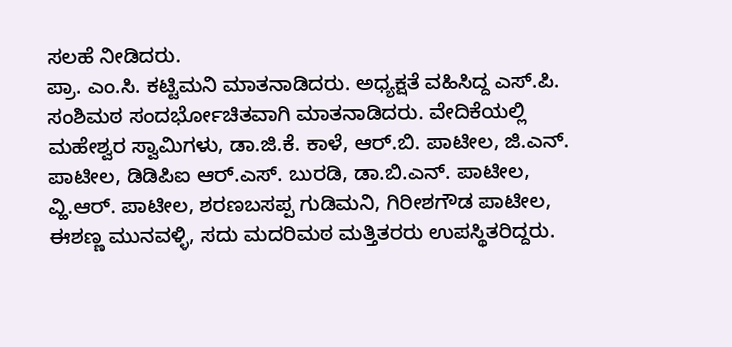ಸಲಹೆ ನೀಡಿದರು.
ಪ್ರಾ. ಎಂ.ಸಿ. ಕಟ್ಟಿಮನಿ ಮಾತನಾಡಿದರು. ಅಧ್ಯಕ್ಷತೆ ವಹಿಸಿದ್ದ ಎಸ್.ಪಿ. ಸಂಶಿಮಠ ಸಂದರ್ಭೋಚಿತವಾಗಿ ಮಾತನಾಡಿದರು. ವೇದಿಕೆಯಲ್ಲಿ ಮಹೇಶ್ವರ ಸ್ವಾಮಿಗಳು, ಡಾ.ಜಿ.ಕೆ. ಕಾಳೆ, ಆರ್.ಬಿ. ಪಾಟೀಲ, ಜಿ.ಎನ್. ಪಾಟೀಲ, ಡಿಡಿಪಿಐ ಆರ್.ಎಸ್. ಬುರಡಿ, ಡಾ.ಬಿ.ಎನ್. ಪಾಟೀಲ, ವ್ಹಿ.ಆರ್. ಪಾಟೀಲ, ಶರಣಬಸಪ್ಪ ಗುಡಿಮನಿ, ಗಿರೀಶಗೌಡ ಪಾಟೀಲ, ಈಶಣ್ಣ ಮುನವಳ್ಳಿ, ಸದು ಮದರಿಮಠ ಮತ್ತಿತರರು ಉಪಸ್ಥಿತರಿದ್ದರು.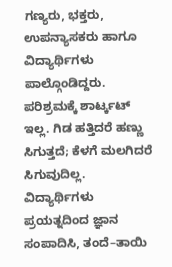ಗಣ್ಯರು, ಭಕ್ತರು, ಉಪನ್ಯಾಸಕರು ಹಾಗೂ ವಿದ್ಯಾರ್ಥಿಗಳು ಪಾಲ್ಗೊಂಡಿದ್ದರು.
ಪರಿಶ್ರಮಕ್ಕೆ ಶಾರ್ಟ್ಕಟ್ ಇಲ್ಲ. ಗಿಡ ಹತ್ತಿದರೆ ಹಣ್ಣು ಸಿಗುತ್ತದೆ; ಕೆಳಗೆ ಮಲಗಿದರೆ ಸಿಗುವುದಿಲ್ಲ. ವಿದ್ಯಾರ್ಥಿಗಳು ಪ್ರಯತ್ನದಿಂದ ಜ್ಞಾನ ಸಂಪಾದಿಸಿ, ತಂದೆ–ತಾಯಿ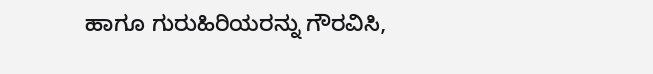ಹಾಗೂ ಗುರುಹಿರಿಯರನ್ನು ಗೌರವಿಸಿ,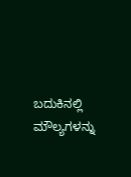ಬದುಕಿನಲ್ಲಿ ಮೌಲ್ಯಗಳನ್ನು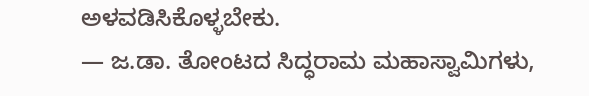ಅಳವಡಿಸಿಕೊಳ್ಳಬೇಕು.
— ಜ.ಡಾ. ತೋಂಟದ ಸಿದ್ಧರಾಮ ಮಹಾಸ್ವಾಮಿಗಳು,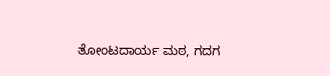ತೋಂಟದಾರ್ಯ ಮಠ, ಗದಗ